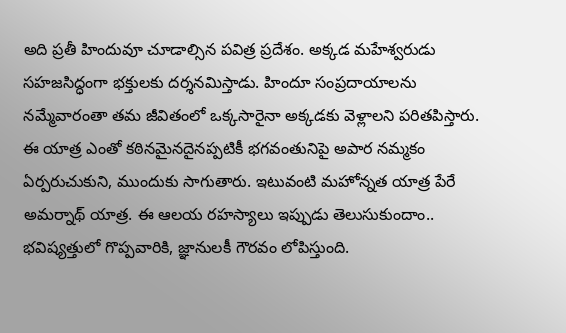అది ప్రతీ హిందువూ చూడాల్సిన పవిత్ర ప్రదేశం. అక్కడ మహేశ్వరుడు సహజసిద్ధంగా భక్తులకు దర్శనమిస్తాడు. హిందూ సంప్రదాయాలను నమ్మేవారంతా తమ జీవితంలో ఒక్కసారైనా అక్కడకు వెళ్లాలని పరితపిస్తారు. ఈ యాత్ర ఎంతో కఠినమైనదైనప్పటికీ భగవంతునిపై అపార నమ్మకం ఏర్పరుచుకుని, ముందుకు సాగుతారు. ఇటువంటి మహోన్నత యాత్ర పేరే అమర్నాథ్ యాత్ర. ఈ ఆలయ రహస్యాలు ఇప్పుడు తెలుసుకుందాం..
భవిష్యత్తులో గొప్పవారికి, జ్ఞానులకీ గౌరవం లోపిస్తుంది.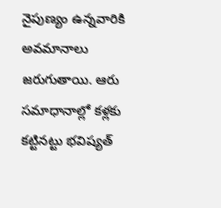నైపుణ్యం ఉన్నవారికి అవమానాలు జరుగుతాయి. ఆరు సమాధానాల్లో కళ్లకు కట్టినట్టు భవిష్యత్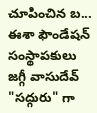చూపించిన బ...
ఈశా ఫౌండేషన్ సంస్థాపకులు జగ్గీ వాసుదేవ్ "సద్గురు" గా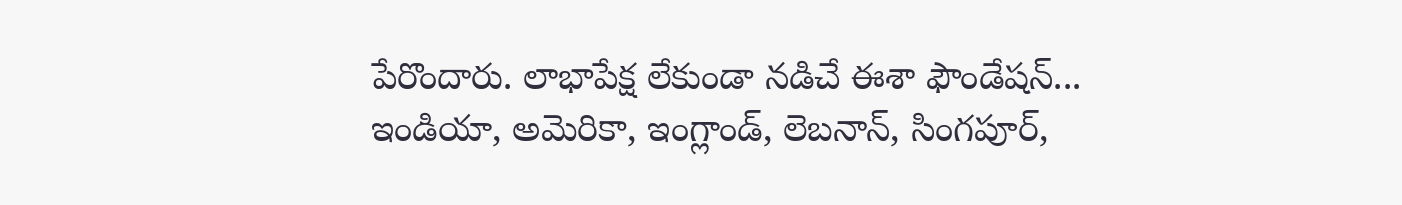పేరొందారు. లాభాపేక్ష లేకుండా నడిచే ఈశా ఫౌండేషన్... ఇండియా, అమెరికా, ఇంగ్లాండ్, లెబనాన్, సింగపూర్,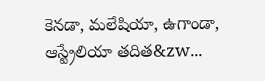కెనడా, మలేషియా, ఉగాండా, ఆస్ట్రేలియా తదిత&zw...